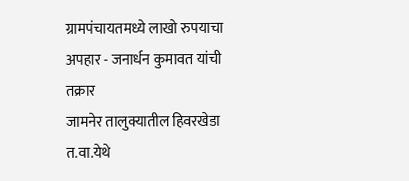ग्रामपंचायतमध्ये लाखो रुपयाचा अपहार - जनार्धन कुमावत यांची तक्रार
जामनेर तालुक्यातील हिवरखेडा त.वा.येथे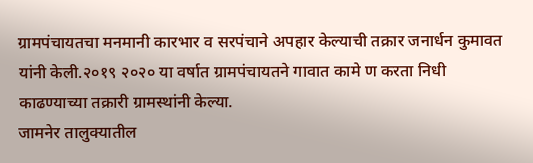ग्रामपंचायतचा मनमानी कारभार व सरपंचाने अपहार केल्याची तक्रार जनार्धन कुमावत यांनी केली.२०१९ २०२० या वर्षात ग्रामपंचायतने गावात कामे ण करता निधी काढण्याच्या तक्रारी ग्रामस्थांनी केल्या.
जामनेर तालुक्यातील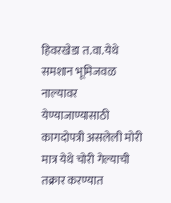हिवरखेडा त.वा.येथे समशान भूमिजवळ नाल्यावर येण्याजाण्यासाठी कागदोपत्री असलेली मोरी मात्र येथे चोरी गेल्याची तक्रार करण्यात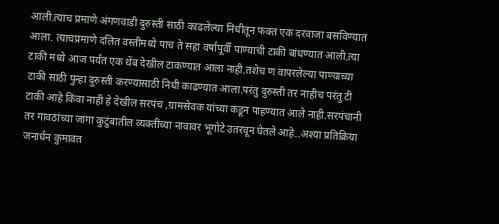आली.त्याच प्रमाणे अंगणवाडी दुरुस्ती साठी काढलेल्या निधीतून फक्त एक दरवाजा बसविण्यात आला. त्याचप्रमाणे दलित वस्तीमध्ये पाच ते सहा वर्षापूर्वी पाण्याची टाकी बांधण्यात आली.त्या टाकी मध्ये आज पर्यंत एक थेंब देखील टाकण्यात आला नाही.तशेच ण वापरलेल्या पाण्याच्या टाकी साठी पुन्हा दुरुस्ती करण्यासाठी निधी काढण्यात आला.परंतु दुरुस्ती तर नाहीच परंतु टी टाकी आहे किंवा नाही हे देखील सरपंच ,ग्रामसेवक यांच्या कडून पाहण्यात आले नाही.सरपंचानी तर गावठांच्या जागा कुटुंबातील व्यक्तींच्या नावावर भूगोटे उतरवून घेतले आहे..अश्या प्रतिक्रिया जनार्धन कुमावत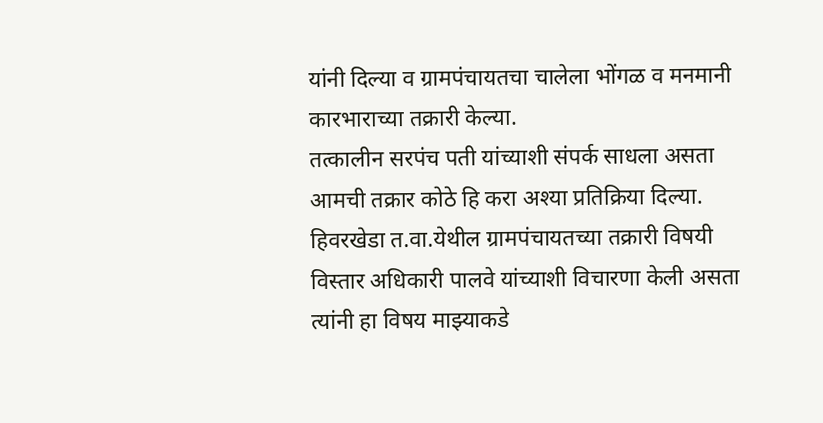यांनी दिल्या व ग्रामपंचायतचा चालेला भोंगळ व मनमानी कारभाराच्या तक्रारी केल्या.
तत्कालीन सरपंच पती यांच्याशी संपर्क साधला असता आमची तक्रार कोठे हि करा अश्या प्रतिक्रिया दिल्या. हिवरखेडा त.वा.येथील ग्रामपंचायतच्या तक्रारी विषयी विस्तार अधिकारी पालवे यांच्याशी विचारणा केली असता त्यांनी हा विषय माझ्याकडे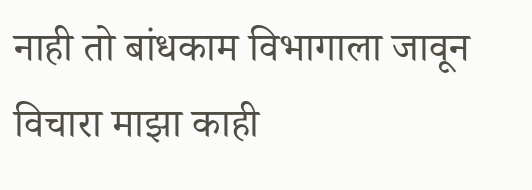नाही तो बांधकाम विभागाला जावून विचारा माझा काही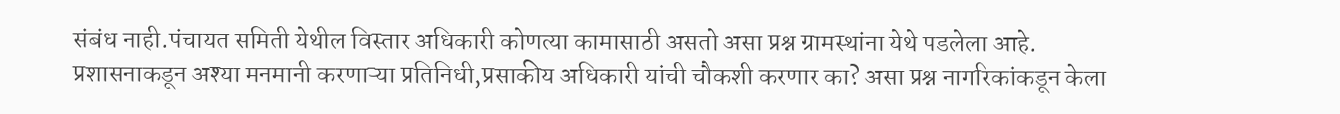संबंध नाही.पंचायत समिती येथील विस्तार अधिकारी कोणत्या कामासाठी असतो असा प्रश्न ग्रामस्थांना येथे पडलेला आहे.
प्रशासनाकडून अश्या मनमानी करणाऱ्या प्रतिनिधी,प्रसाकीय अधिकारी यांची चौकशी करणार का? असा प्रश्न नागरिकांकडून केला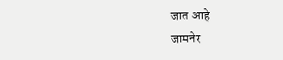जात आहे
जामनेर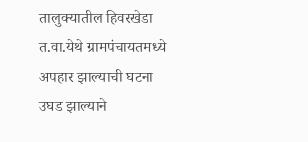तालुक्यातील हिवरखेडा त.वा.येथे ग्रामपंचायतमध्ये अपहार झाल्याची घटना उघड झाल्याने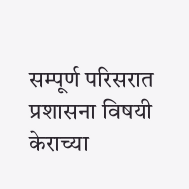सम्पूर्ण परिसरात प्रशासना विषयी केराच्या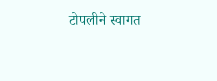टोपलीने स्वागत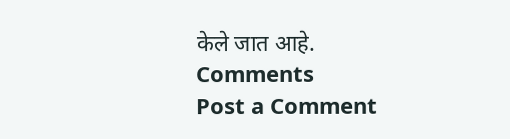केले जात आहे.
Comments
Post a Comment